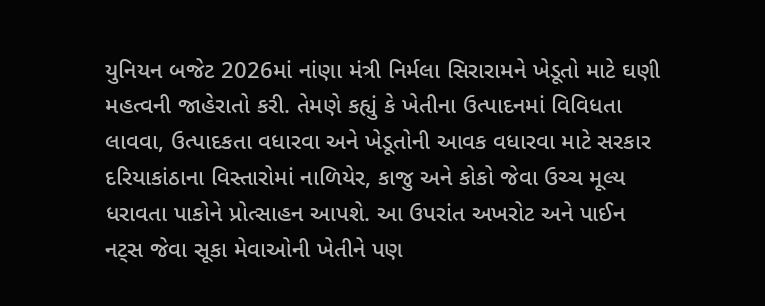યુનિયન બજેટ 2026માં નાંણા મંત્રી નિર્મલા સિરારામને ખેડૂતો માટે ઘણી મહત્વની જાહેરાતો કરી. તેમણે કહ્યું કે ખેતીના ઉત્પાદનમાં વિવિધતા લાવવા, ઉત્પાદકતા વધારવા અને ખેડૂતોની આવક વધારવા માટે સરકાર દરિયાકાંઠાના વિસ્તારોમાં નાળિયેર, કાજુ અને કોકો જેવા ઉચ્ચ મૂલ્ય ધરાવતા પાકોને પ્રોત્સાહન આપશે. આ ઉપરાંત અખરોટ અને પાઈન નટ્સ જેવા સૂકા મેવાઓની ખેતીને પણ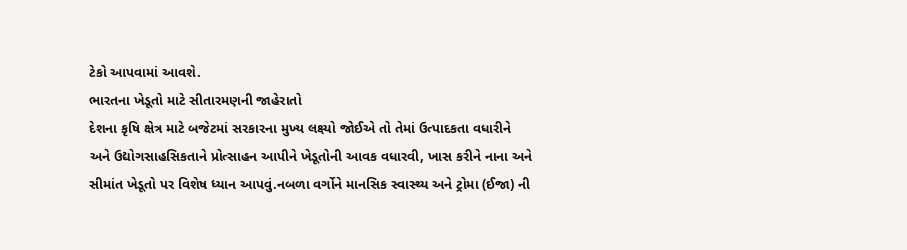ટેકો આપવામાં આવશે.
ભારતના ખેડૂતો માટે સીતારમણની જાહેરાતો
દેશના કૃષિ ક્ષેત્ર માટે બજેટમાં સરકારના મુખ્ય લક્ષ્યો જોઈએ તો તેમાં ઉત્પાદકતા વધારીને અને ઉદ્યોગસાહસિકતાને પ્રોત્સાહન આપીને ખેડૂતોની આવક વધારવી, ખાસ કરીને નાના અને સીમાંત ખેડૂતો પર વિશેષ ધ્યાન આપવું.નબળા વર્ગોને માનસિક સ્વાસ્થ્ય અને ટ્રોમા (ઈજા) ની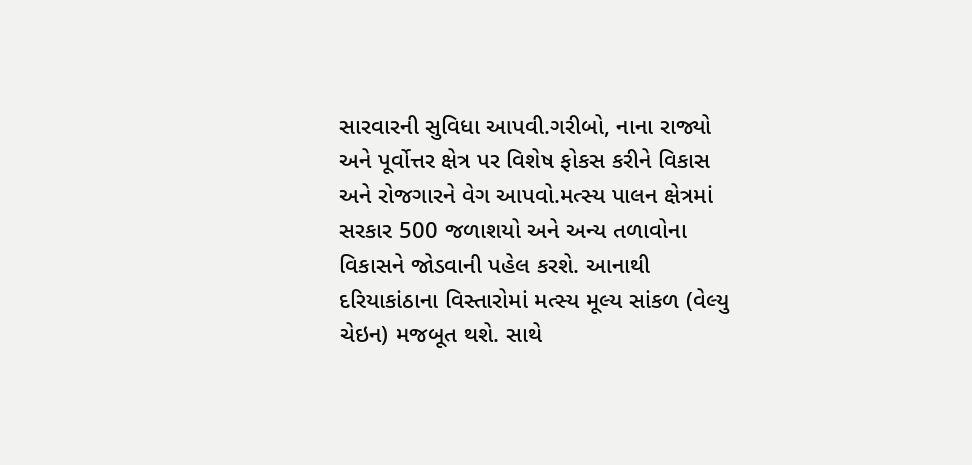સારવારની સુવિધા આપવી.ગરીબો, નાના રાજ્યો અને પૂર્વોત્તર ક્ષેત્ર પર વિશેષ ફોકસ કરીને વિકાસ અને રોજગારને વેગ આપવો.મત્સ્ય પાલન ક્ષેત્રમાં સરકાર 500 જળાશયો અને અન્ય તળાવોના વિકાસને જોડવાની પહેલ કરશે. આનાથી દરિયાકાંઠાના વિસ્તારોમાં મત્સ્ય મૂલ્ય સાંકળ (વેલ્યુ ચેઇન) મજબૂત થશે. સાથે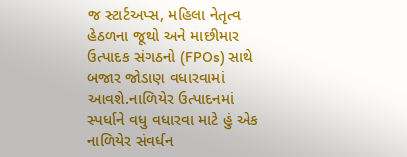જ સ્ટાર્ટઅપ્સ, મહિલા નેતૃત્વ હેઠળના જૂથો અને માછીમાર ઉત્પાદક સંગઠનો (FPOs) સાથે બજાર જોડાણ વધારવામાં આવશે.નાળિયેર ઉત્પાદનમાં સ્પર્ધાને વધુ વધારવા માટે હું એક નાળિયેર સંવર્ધન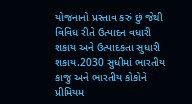યોજનાનો પ્રસ્તાવ કરું છું જેથી વિવિધ રીતે ઉત્પાદન વધારી શકાય અને ઉત્પાદકતા સુધારી શકાય.2030 સુધીમાં ભારતીય કાજુ અને ભારતીય કોકોને પ્રીમિયમ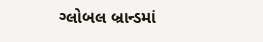ગ્લોબલ બ્રાન્ડમાં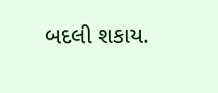બદલી શકાય.